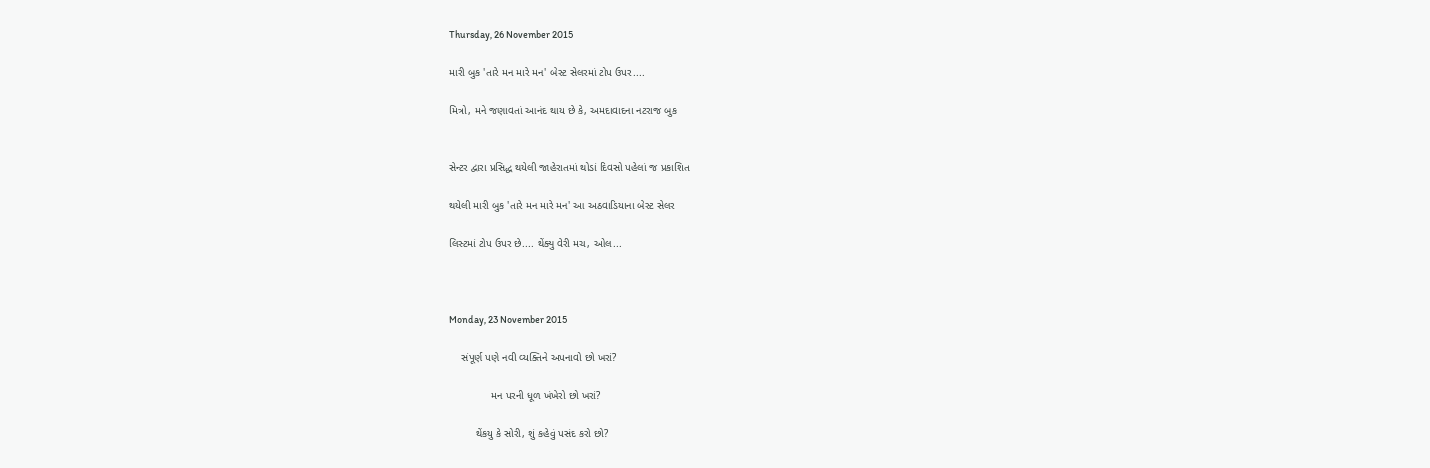Thursday, 26 November 2015

મારી બુક 'તારે મન મારે મન' બેસ્ટ સેલરમાં ટોપ ઉપર....

મિત્રો, મને જણાવતાં આનંદ થાય છે કે, અમદાવાદના નટરાજ બુક


સેન્ટર દ્વારા પ્રસિદ્ધ થયેલી જાહેરાતમાં થોડાં દિવસો પહેલાં જ પ્રકાશિત

થયેલી મારી બુક 'તારે મન મારે મન' આ અઠવાડિયાના બેસ્ટ સેલર

લિસ્ટમાં ટોપ ઉપર છે.... થેંક્યુ વેરી મચ, ઓલ...



Monday, 23 November 2015

    સંપૂર્ણ પણે નવી વ્યક્તિને અપનાવો છો ખરાં?

              મન પરની ધૂળ ખંખેરો છો ખરાં?

         થેંકયુ કે સોરી, શું કહેવું પસંદ કરો છો?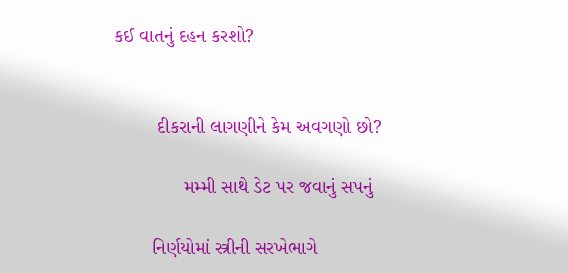કઈ વાતનું દહન કરશો?


        દીકરાની લાગણીને કેમ અવગણો છો?

             મમ્મી સાથે ડેટ પર જવાનું સપનું

       નિર્ણયોમાં સ્ત્રીની સરખેભાગે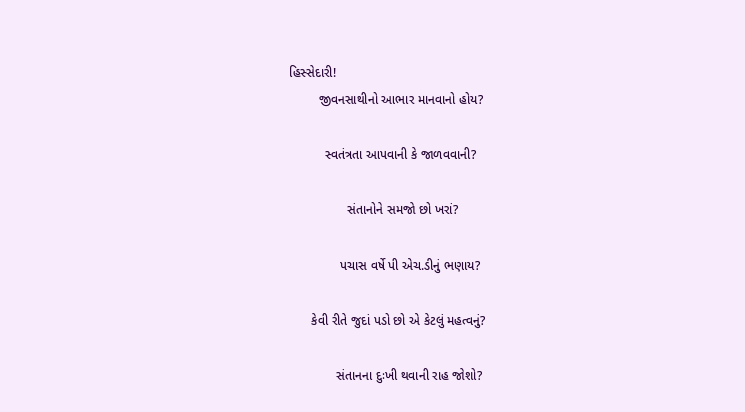હિસ્સેદારી!
        જીવનસાથીનો આભાર માનવાનો હોય?

          સ્વતંત્રતા આપવાની કે જાળવવાની?

                સંતાનોને સમજો છો ખરાં?

              પચાસ વર્ષે પી એચ.ડીનું ભણાય?

      કેવી રીતે જુદાં પડો છો એ કેટલું મહત્વનું?

             સંતાનના દુઃખી થવાની રાહ જોશો?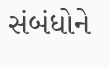સંબંધોને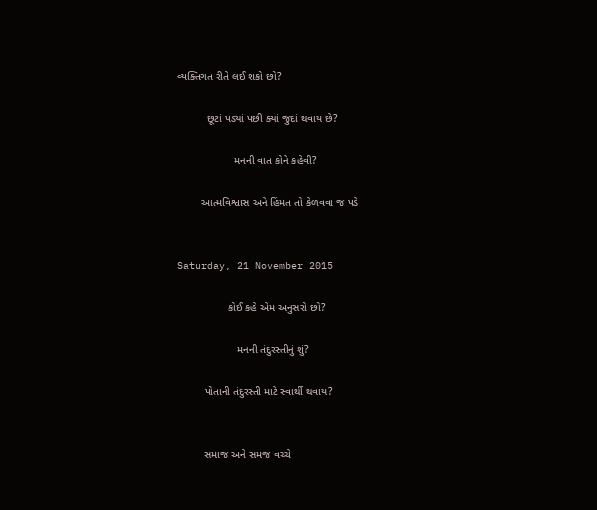વ્યક્તિગત રીતે લઈ શકો છો?

          છૂટાં પડ્યાં પછી ક્યાં જુદાં થવાય છે?

                   મનની વાત કોને કહેવી?

        આત્મવિશ્વાસ અને હિંમત તો કેળવવા જ પડે


Saturday, 21 November 2015

                 કોઈ કહે એમ અનુસરો છો?

                    મનની તંદુરસ્તીનું શું?

         પોતાની તંદુરસ્તી માટે સ્વાર્થી થવાય?


         સમાજ અને સમજ વચ્ચે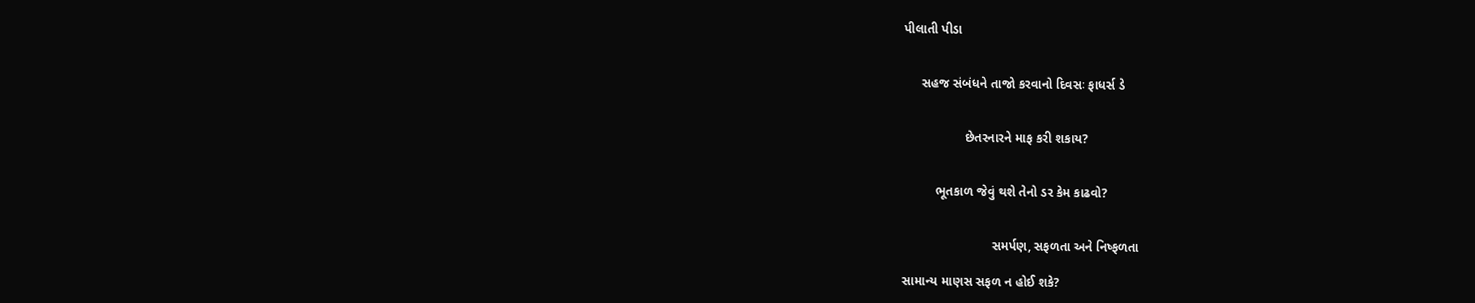પીલાતી પીડા


     સહજ સંબંધને તાજો કરવાનો દિવસઃ ફાધર્સ ડે


                 છેતરનારને માફ કરી શકાય?


         ભૂતકાળ જેવું થશે તેનો ડર કેમ કાઢવો?


                         સમર્પણ, સફળતા અને નિષ્ફળતા

સામાન્ય માણસ સફળ ન હોઈ શકે?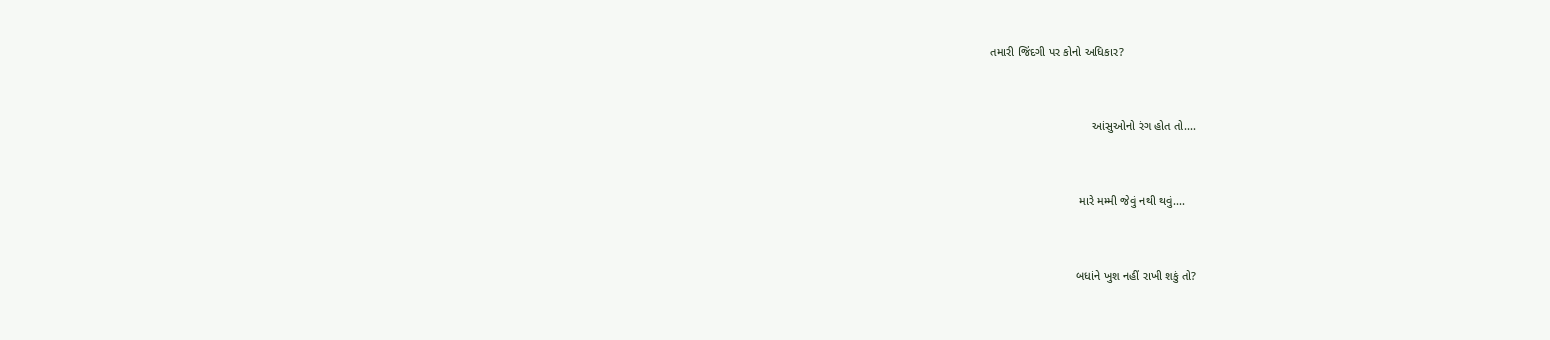તમારી જિંદગી પર કોનો અધિકાર?


                               આંસુઓનો રંગ હોત તો....


                           મારે મમ્મી જેવું નથી થવું....


                          બધાંને ખુશ નહીં રાખી શકું તો?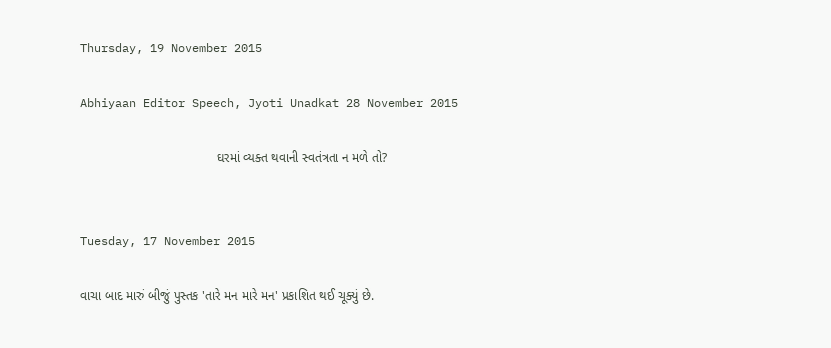Thursday, 19 November 2015

Abhiyaan Editor Speech, Jyoti Unadkat 28 November 2015

                                      ઘરમાં વ્યક્ત થવાની સ્વતંત્રતા ન મળે તો?


Tuesday, 17 November 2015

વાચા બાદ મારું બીજું પુસ્તક 'તારે મન મારે મન' પ્રકાશિત થઈ ચૂક્યું છે.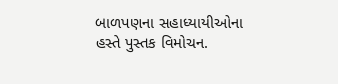બાળપણના સહાધ્યાયીઓના હસ્તે પુસ્તક વિમોચન.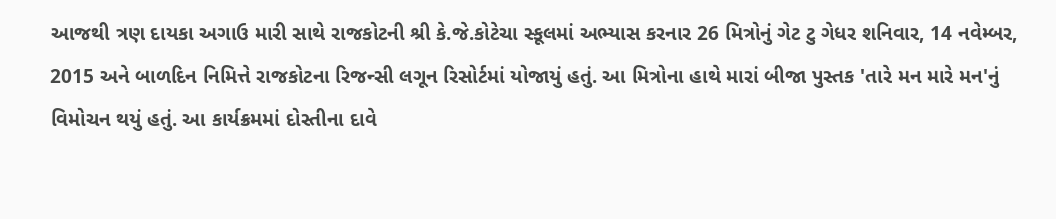આજથી ત્રણ દાયકા અગાઉ મારી સાથે રાજકોટની શ્રી કે.જે.કોટેચા સ્કૂલમાં અભ્યાસ કરનાર 26 મિત્રોનું ગેટ ટુ ગેધર શનિવાર, 14 નવેમ્બર, 2015 અને બાળદિન નિમિત્તે રાજકોટના રિજન્સી લગૂન રિસોર્ટમાં યોજાયું હતું. આ મિત્રોના હાથે મારાં બીજા પુસ્તક 'તારે મન મારે મન'નું વિમોચન થયું હતું. આ કાર્યક્રમમાં દોસ્તીના દાવે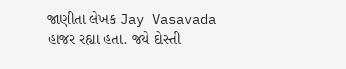જાણીતા લેખક Jay Vasavada હાજર રહ્યા હતા. જયે દોસ્તી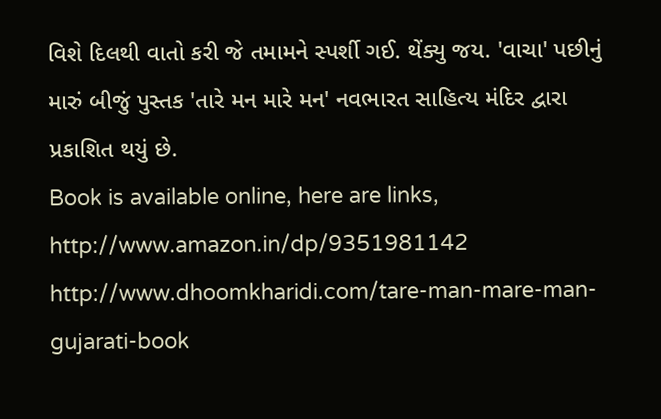વિશે દિલથી વાતો કરી જે તમામને સ્પર્શી ગઈ. થેંક્યુ જય. 'વાચા' પછીનું મારું બીજું પુસ્તક 'તારે મન મારે મન' નવભારત સાહિત્ય મંદિર દ્વારા પ્રકાશિત થયું છે.
Book is available online, here are links,
http://www.amazon.in/dp/9351981142
http://www.dhoomkharidi.com/tare-man-mare-man-gujarati-book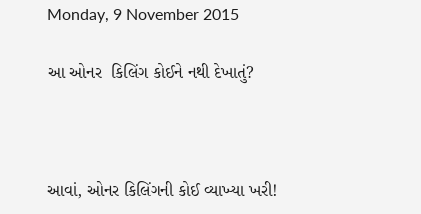Monday, 9 November 2015

આ ઓનર  કિલિંગ કોઈને નથી દેખાતું?



આવાં, ઓનર કિલિંગની કોઈ વ્યાખ્યા ખરી!